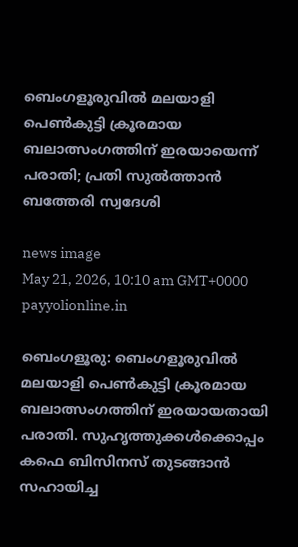ബെംഗളൂരുവിൽ മലയാളി പെൺകുട്ടി ക്രൂരമായ ബലാത്സംഗത്തിന് ഇരയായെന്ന് പരാതി; പ്രതി സുൽത്താൻ ബത്തേരി സ്വദേശി

news image
May 21, 2026, 10:10 am GMT+0000 payyolionline.in

ബെംഗളൂരു: ബെംഗളൂരുവിൽ മലയാളി പെൺകുട്ടി ക്രൂരമായ ബലാത്സംഗത്തിന് ഇരയായതായി പരാതി. സുഹൃത്തുക്കൾക്കൊപ്പം കഫെ ബിസിനസ് തുടങ്ങാൻ സഹായിച്ച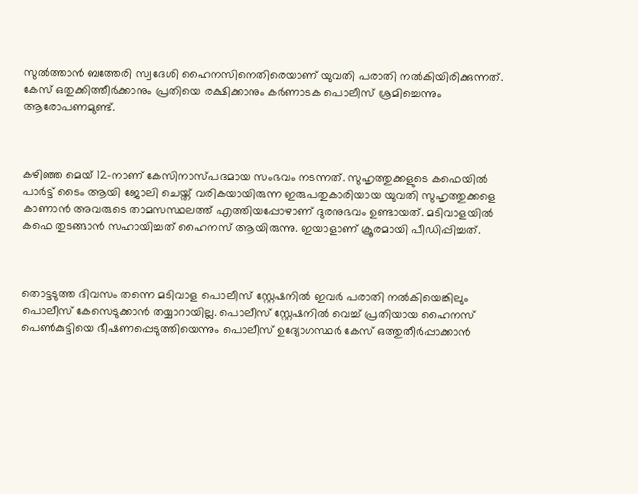സുൽത്താൻ ബത്തേരി സ്വദേശി ഹൈനസിനെതിരെയാണ് യുവതി പരാതി നൽകിയിരിക്കുന്നത്. കേസ് ഒതുക്കിത്തീർക്കാനും പ്രതിയെ രക്ഷിക്കാനും കർണാടക പൊലീസ് ശ്രമിച്ചെന്നും ആരോപണമുണ്ട്.



കഴിഞ്ഞ മെയ് 12-നാണ് കേസിനാസ്പദമായ സംഭവം നടന്നത്. സുഹൃത്തുക്കളുടെ കഫെയിൽ പാർട്ട് ടൈം ആയി ജോലി ചെയ്ത് വരികയായിരുന്ന ഇരുപതുകാരിയായ യുവതി സുഹൃത്തുക്കളെ കാണാൻ അവരുടെ താമസസ്ഥലത്ത് എത്തിയപ്പോഴാണ് ദുരനുഭവം ഉണ്ടായത്. മടിവാളയിൽ കഫെ തുടങ്ങാൻ സഹായിച്ചത് ഹൈനസ് ആയിരുന്നു. ഇയാളാണ് ക്രൂരമായി പീഡിപ്പിച്ചത്.



തൊട്ടടുത്ത ദിവസം തന്നെ മടിവാള പൊലീസ് സ്റ്റേഷനിൽ ഇവർ പരാതി നൽകിയെങ്കിലും പൊലീസ് കേസെടുക്കാൻ തയ്യാറായില്ല. പൊലീസ് സ്റ്റേഷനിൽ വെച്ച് പ്രതിയായ ഹൈനസ് പെൺകുട്ടിയെ ഭീഷണപ്പെടുത്തിയെന്നും പൊലീസ് ഉദ്യോഗസ്ഥർ കേസ് ഒത്തുതീർപ്പാക്കാൻ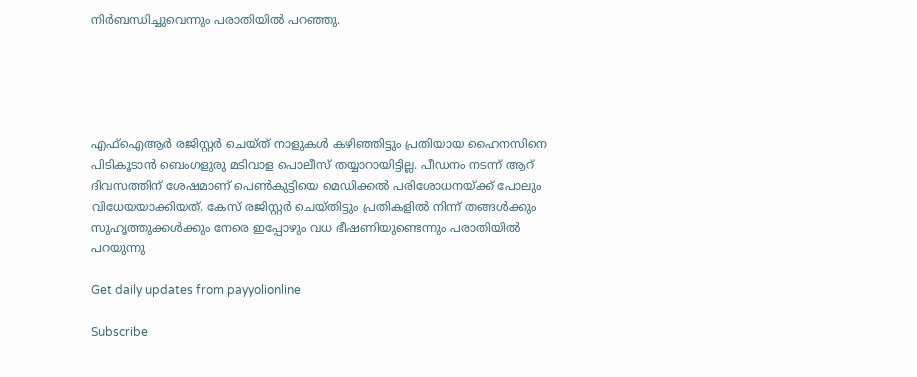നിർബന്ധിച്ചുവെന്നും പരാതിയിൽ പറഞ്ഞു.





എഫ്ഐആർ രജിസ്റ്റർ ചെയ്ത് നാളുകൾ കഴിഞ്ഞിട്ടും പ്രതിയായ ഹൈനസിനെ പിടികൂടാൻ ബെംഗളുരു മടിവാള പൊലീസ് തയ്യാറായിട്ടില്ല. പീഡനം നടന്ന് ആറ് ദിവസത്തിന് ശേഷമാണ് പെൺകുട്ടിയെ മെഡിക്കൽ പരിശോധനയ്ക്ക് പോലും വിധേയയാക്കിയത്. കേസ് രജിസ്റ്റർ ചെയ്തിട്ടും പ്രതികളിൽ നിന്ന് തങ്ങൾക്കും സുഹൃത്തുക്കൾക്കും നേരെ ഇപ്പോഴും വധ ഭീഷണിയുണ്ടെന്നും പരാതിയിൽ പറയുന്നു

Get daily updates from payyolionline

Subscribe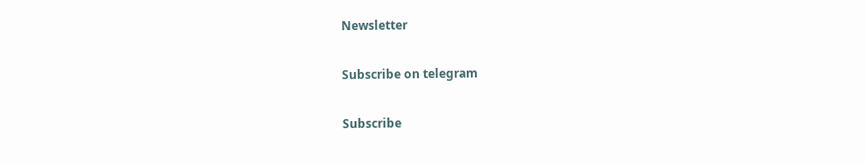Newsletter

Subscribe on telegram

Subscribe